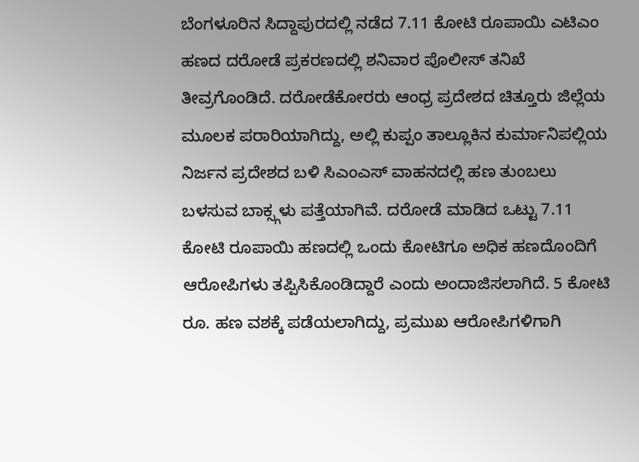ಬೆಂಗಳೂರಿನ ಸಿದ್ದಾಪುರದಲ್ಲಿ ನಡೆದ 7.11 ಕೋಟಿ ರೂಪಾಯಿ ಎಟಿಎಂ ಹಣದ ದರೋಡೆ ಪ್ರಕರಣದಲ್ಲಿ ಶನಿವಾರ ಪೊಲೀಸ್ ತನಿಖೆ ತೀವ್ರಗೊಂಡಿದೆ. ದರೋಡೆಕೋರರು ಆಂಧ್ರ ಪ್ರದೇಶದ ಚಿತ್ತೂರು ಜಿಲ್ಲೆಯ ಮೂಲಕ ಪರಾರಿಯಾಗಿದ್ದು, ಅಲ್ಲಿ ಕುಪ್ಪಂ ತಾಲ್ಲೂಕಿನ ಕುರ್ಮಾನಿಪಲ್ಲಿಯ ನಿರ್ಜನ ಪ್ರದೇಶದ ಬಳಿ ಸಿಎಂಎಸ್ ವಾಹನದಲ್ಲಿ ಹಣ ತುಂಬಲು ಬಳಸುವ ಬಾಕ್ಸ್ಗಳು ಪತ್ತೆಯಾಗಿವೆ. ದರೋಡೆ ಮಾಡಿದ ಒಟ್ಟು 7.11 ಕೋಟಿ ರೂಪಾಯಿ ಹಣದಲ್ಲಿ ಒಂದು ಕೋಟಿಗೂ ಅಧಿಕ ಹಣದೊಂದಿಗೆ ಆರೋಪಿಗಳು ತಪ್ಪಿಸಿಕೊಂಡಿದ್ದಾರೆ ಎಂದು ಅಂದಾಜಿಸಲಾಗಿದೆ. 5 ಕೋಟಿ ರೂ. ಹಣ ವಶಕ್ಕೆ ಪಡೆಯಲಾಗಿದ್ದು, ಪ್ರಮುಖ ಆರೋಪಿಗಳಿಗಾಗಿ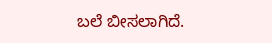ಬಲೆ ಬೀಸಲಾಗಿದೆ.